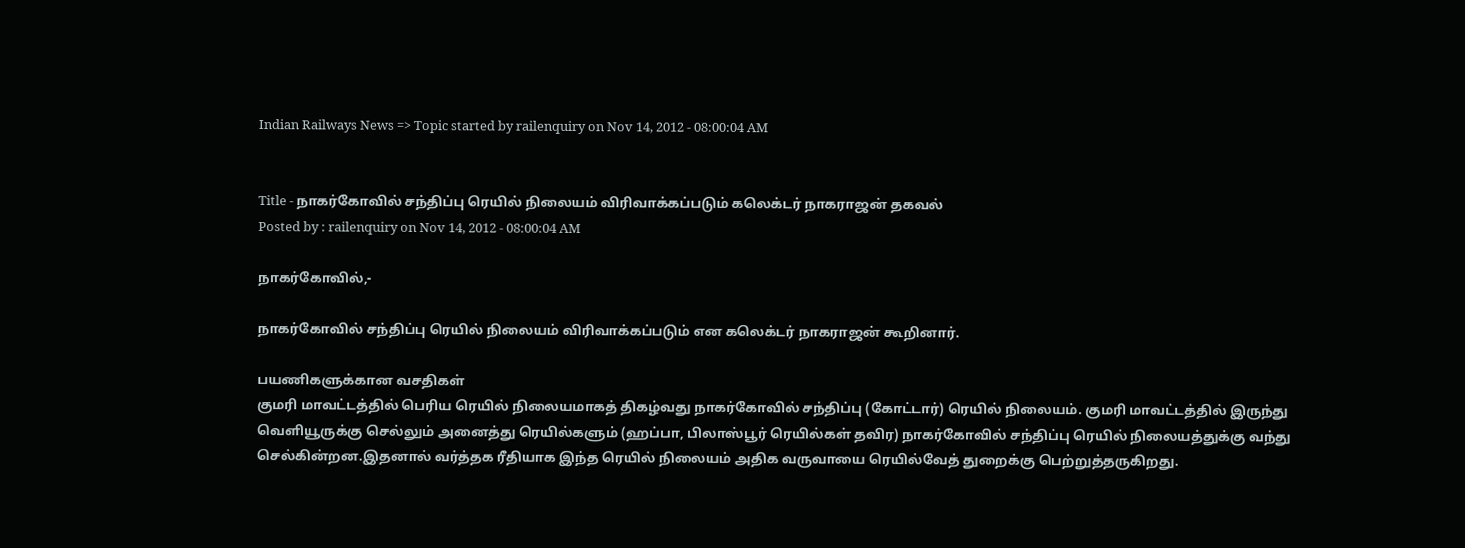Indian Railways News => Topic started by railenquiry on Nov 14, 2012 - 08:00:04 AM


Title - நாகர்கோவில் சந்திப்பு ரெயில் நிலையம் விரிவாக்கப்படும் கலெக்டர் நாகராஜன் தகவல்
Posted by : railenquiry on Nov 14, 2012 - 08:00:04 AM

நாகர்கோவில்,-

நாகர்கோவில் சந்திப்பு ரெயில் நிலையம் விரிவாக்கப்படும் என கலெக்டர் நாகராஜன் கூறினார்.

பயணிகளுக்கான வசதிகள்
குமரி மாவட்டத்தில் பெரிய ரெயில் நிலையமாகத் திகழ்வது நாகர்கோவில் சந்திப்பு (கோட்டார்) ரெயில் நிலையம். குமரி மாவட்டத்தில் இருந்து வெளியூருக்கு செல்லும் அனைத்து ரெயில்களும் (ஹப்பா, பிலாஸ்பூர் ரெயில்கள் தவிர) நாகர்கோவில் சந்திப்பு ரெயில் நிலையத்துக்கு வந்து செல்கின்றன.இதனால் வர்த்தக ரீதியாக இந்த ரெயில் நிலையம் அதிக வருவாயை ரெயில்வேத் துறைக்கு பெற்றுத்தருகிறது.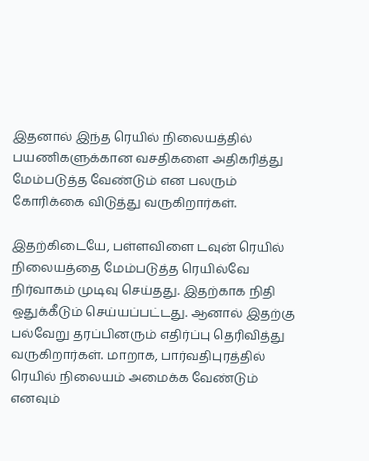இதனால் இந்த ரெயில் நிலையத்தில் பயணிகளுக்கான வசதிகளை அதிகரித்து மேம்படுத்த வேண்டும் என பலரும் கோரிக்கை விடுத்து வருகிறார்கள்.

இதற்கிடையே, பள்ளவிளை டவுன் ரெயில் நிலையத்தை மேம்படுத்த ரெயில்வே நிர்வாகம் முடிவு செய்தது. இதற்காக நிதி ஒதுக்கீடும் செய்யப்பட்டது. ஆனால் இதற்கு பல்வேறு தரப்பினரும் எதிர்ப்பு தெரிவித்து வருகிறார்கள். மாறாக, பார்வதிபுரத்தில் ரெயில் நிலையம் அமைக்க வேண்டும் எனவும்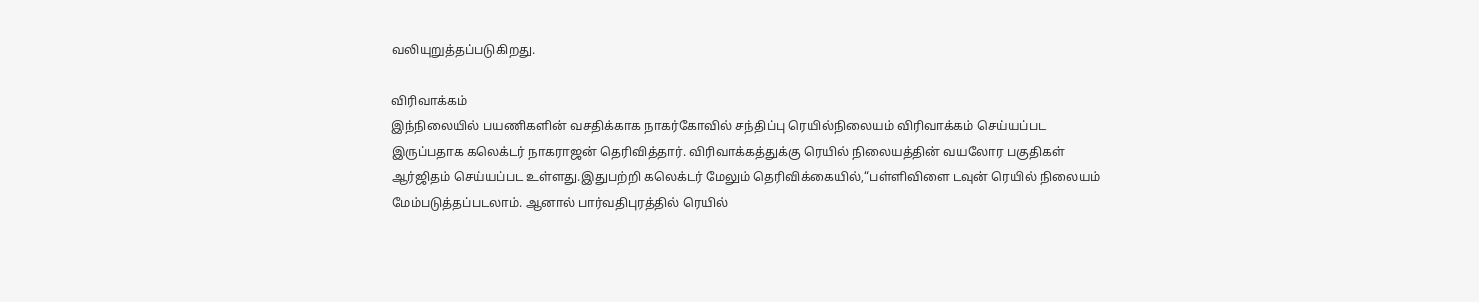வலியுறுத்தப்படுகிறது.

விரிவாக்கம்
இந்நிலையில் பயணிகளின் வசதிக்காக நாகர்கோவில் சந்திப்பு ரெயில்நிலையம் விரிவாக்கம் செய்யப்பட இருப்பதாக கலெக்டர் நாகராஜன் தெரிவித்தார். விரிவாக்கத்துக்கு ரெயில் நிலையத்தின் வயலோர பகுதிகள் ஆர்ஜிதம் செய்யப்பட உள்ளது.இதுபற்றி கலெக்டர் மேலும் தெரிவிக்கையில்,“பள்ளிவிளை டவுன் ரெயில் நிலையம் மேம்படுத்தப்படலாம். ஆனால் பார்வதிபுரத்தில் ரெயில்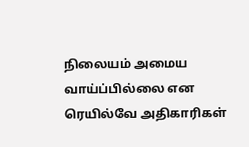நிலையம் அமைய வாய்ப்பில்லை என ரெயில்வே அதிகாரிகள்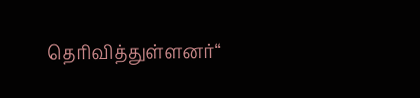தெரிவித்துள்ளனர்“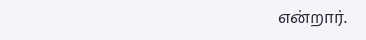என்றார்.